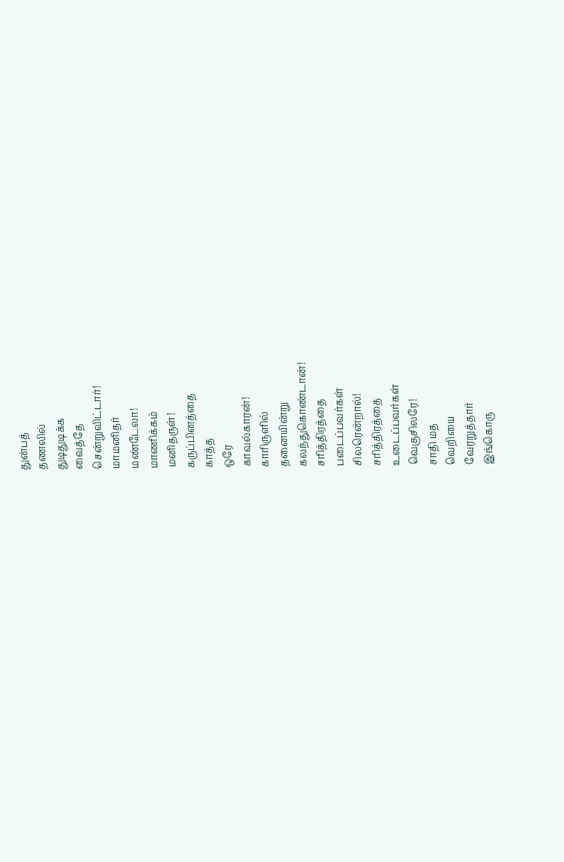துன்பத்
தணலில்
துடிதுடிக்க
வைத்தே
சென்றுவிட்டார்!
மாமனிதர்
மண்டேலா!
மாணிக்கம்
மனிதருள்!
கருப்பினத்தை
காத்த
ஒரே
காவல்காரன்!
காரிருளில்
தனையின்று
கலந்துகொண்டான்!
சரித்திரத்தை
படைப்பவர்கள்
சிலரென்றால்!
சரித்திரத்தை
உடைப்பவர்கள்
வெகுசிலரே!
சாதி மத
வெறியை
வேரறுத்தார்
இங்கொரு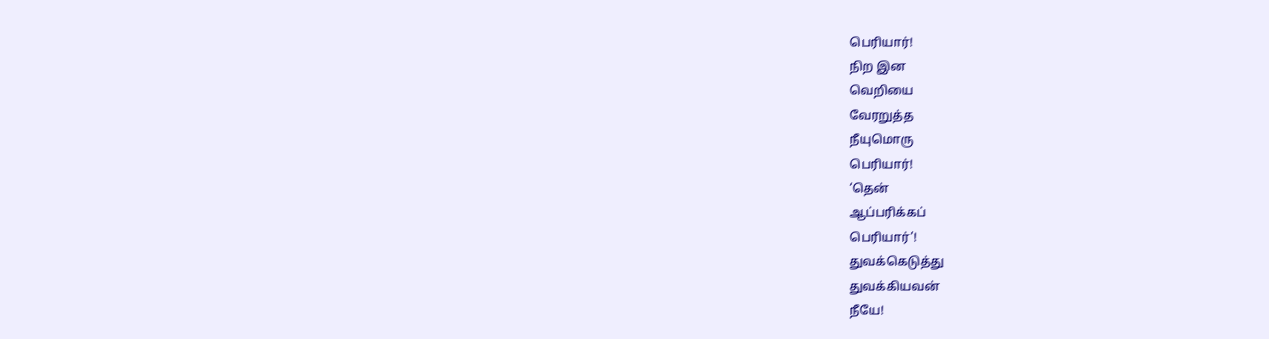பெரியார்!
நிற இன
வெறியை
வேரறுத்த
நீயுமொரு
பெரியார்!
‘தென்
ஆப்பரிக்கப்
பெரியார்’!
துவக்கெடுத்து
துவக்கியவன்
நீயே!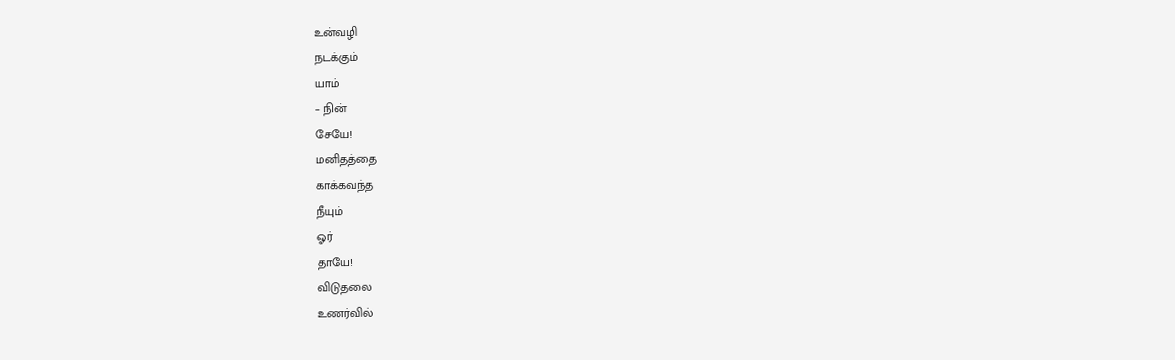உன்வழி
நடக்கும்
யாம்
– நின்
சேயே!
மனிதத்தை
காக்கவந்த
நீயும்
ஓர்
தாயே!
விடுதலை
உணர்வில்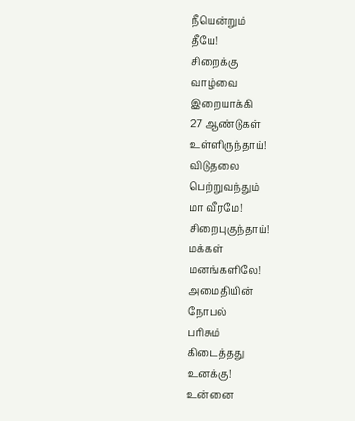நீயென்றும்
தீயே!
சிறைக்கு
வாழ்வை
இறையாக்கி
27 ஆண்டுகள்
உள்ளிருந்தாய்!
விடுதலை
பெற்றுவந்தும்
மா வீரமே!
சிறைபுகுந்தாய்!
மக்கள்
மனங்களிலே!
அமைதியின்
நோபல்
பரிசும்
கிடைத்தது
உனக்கு!
உன்னை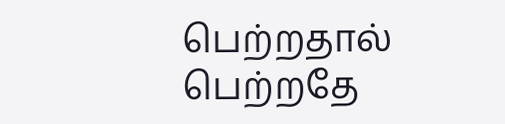பெற்றதால்
பெற்றதே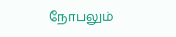நோபலும்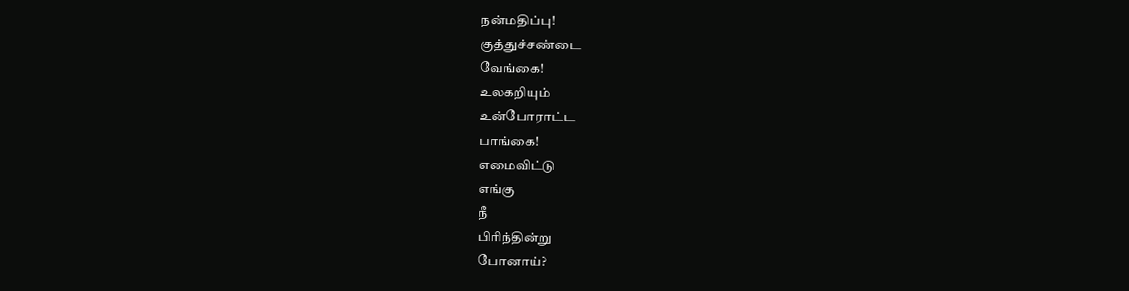நன்மதிப்பு!
குத்துச்சண்டை
வேங்கை!
உலகறியும்
உன்போராட்ட
பாங்கை!
எமைவிட்டு
எங்கு
நீ
பிரிந்தின்று
போனாய்?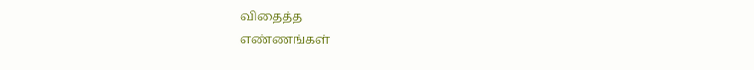விதைத்த
எண்ணங்கள்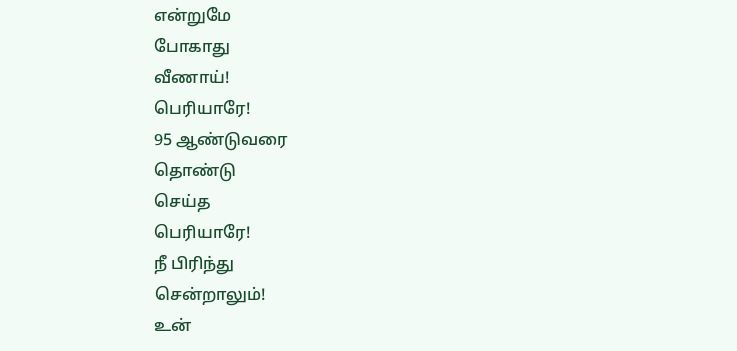என்றுமே
போகாது
வீணாய்!
பெரியாரே!
95 ஆண்டுவரை
தொண்டு
செய்த
பெரியாரே!
நீ பிரிந்து
சென்றாலும்!
உன்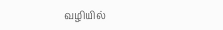வழியில்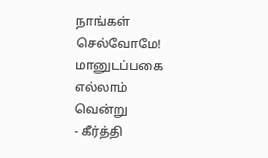நாங்கள்
செல்வோமே!
மானுடப்பகை
எல்லாம்
வென்று
- கீர்த்தி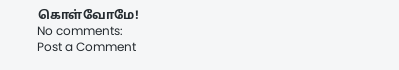கொள்வோமே!
No comments:
Post a Comment